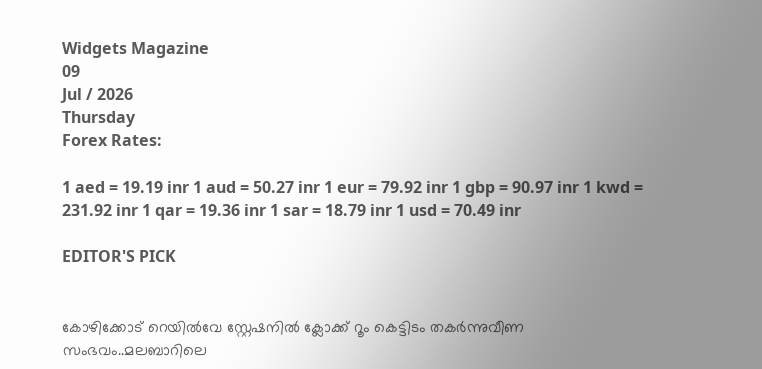Widgets Magazine
09
Jul / 2026
Thursday
Forex Rates:

1 aed = 19.19 inr 1 aud = 50.27 inr 1 eur = 79.92 inr 1 gbp = 90.97 inr 1 kwd = 231.92 inr 1 qar = 19.36 inr 1 sar = 18.79 inr 1 usd = 70.49 inr

EDITOR'S PICK


കോഴിക്കോട് റെയിൽവേ സ്റ്റേഷനിൽ ക്ലോക്ക് റൂം കെട്ടിടം തകർന്നുവീണ സംഭവം..മലബാറിലെ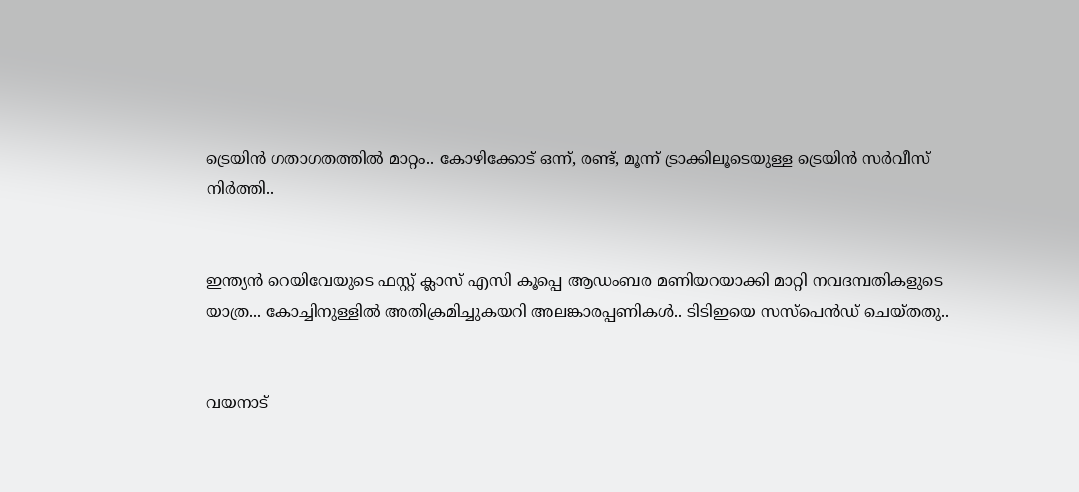ട്രെയിൻ ഗതാഗതത്തിൽ മാറ്റം.. കോഴിക്കോട് ഒന്ന്, രണ്ട്, മൂന്ന് ട്രാക്കിലൂടെയുള്ള ട്രെയിൻ സർവീസ് നിർത്തി..


ഇന്ത്യന്‍ റെയിവേയുടെ ഫസ്റ്റ് ക്ലാസ് എസി കൂപ്പെ ആഡംബര മണിയറയാക്കി മാറ്റി നവദമ്പതികളുടെ യാത്ര... കോച്ചിനുള്ളില്‍ അതിക്രമിച്ചുകയറി അലങ്കാരപ്പണികള്‍.. ടിടിഇയെ സസ്പെന്‍ഡ് ചെയ്തതു..


വയനാട്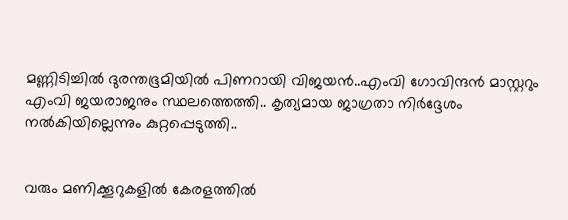മണ്ണിടിച്ചിൽ ദുരന്തഭൂമിയിൽ പിണറായി വിജയൻ..എംവി ഗോവിന്ദൻ മാസ്റ്ററും എംവി ജയരാജനും സ്ഥലത്തെത്തി.. കൃത്യമായ ജാഗ്രതാ നിർദ്ദേശം നൽകിയില്ലെന്നും കുറ്റപ്പെടുത്തി..


വരും മണിക്കൂറുകളില്‍ കേരളത്തില്‍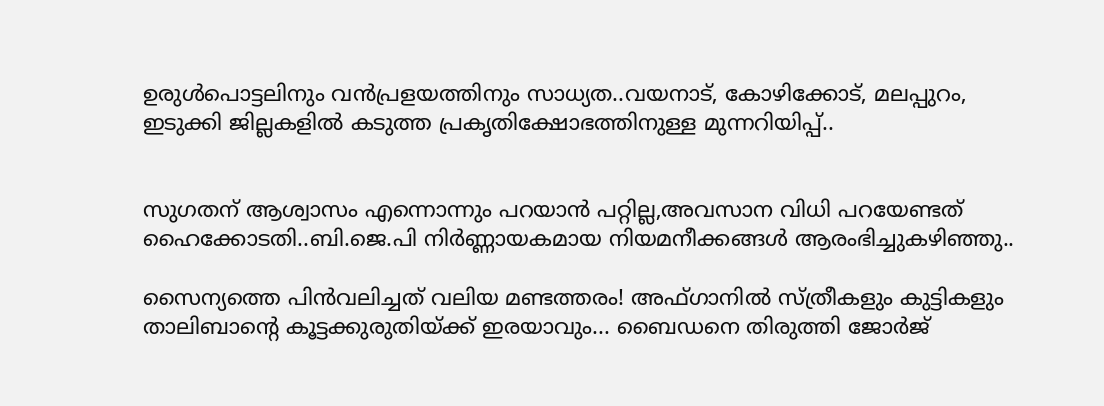ഉരുള്‍പൊട്ടലിനും വന്‍പ്രളയത്തിനും സാധ്യത..വയനാട്, കോഴിക്കോട്, മലപ്പുറം, ഇടുക്കി ജില്ലകളില്‍ കടുത്ത പ്രകൃതിക്ഷോഭത്തിനുള്ള മുന്നറിയിപ്പ്..


സുഗതന് ആശ്വാസം എന്നൊന്നും പറയാൻ പറ്റില്ല,അവസാന വിധി പറയേണ്ടത് ഹൈക്കോടതി..ബി.ജെ.പി നിര്‍ണ്ണായകമായ നിയമനീക്കങ്ങള്‍ ആരംഭിച്ചുകഴിഞ്ഞു..

സൈന്യത്തെ പിൻവലിച്ചത് വലിയ മണ്ടത്തരം! അഫ്ഗാനിൽ സ്ത്രീകളും കുട്ടികളും താലിബാന്റെ കൂട്ടക്കുരുതിയ്ക്ക് ഇരയാവും... ബൈഡനെ തിരുത്തി ജോര്‍ജ്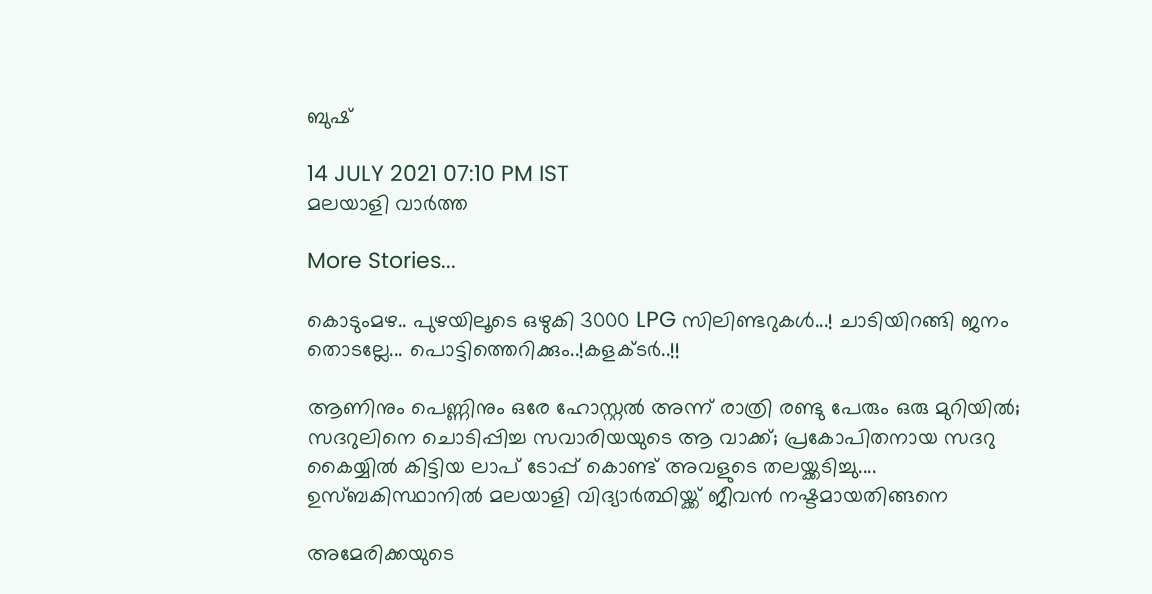ബുഷ്

14 JULY 2021 07:10 PM IST
മലയാളി വാര്‍ത്ത

More Stories...

കൊടുംമഴ.. പുഴയിലൂടെ ഒഴുകി 3000 LPG സിലിണ്ടറുകൾ...! ചാടിയിറങ്ങി ജനം തൊടല്ലേ... പൊട്ടിത്തെറിക്കും..!കളക്ടർ..!!

ആണിനും പെണ്ണിനും ഒരേ ഹോസ്റ്റൽ അന്ന് രാത്രി രണ്ടു പേരും ഒരു മുറിയിൽ; സദറുലിനെ ചൊടിപ്പിച്ച സവാരിയയുടെ ആ വാക്ക്; പ്രകോപിതനായ സദറു കൈയ്യിൽ കിട്ടിയ ലാപ് ടോപ്പ് കൊണ്ട് അവളുടെ തലയ്ക്കടിച്ചു.... ഉസ്ബകിസ്ഥാനിൽ മലയാളി വിദ്യാർത്ഥിയ്ക്ക് ജീവൻ നഷ്ടമായതിങ്ങനെ

അമേരിക്കയുടെ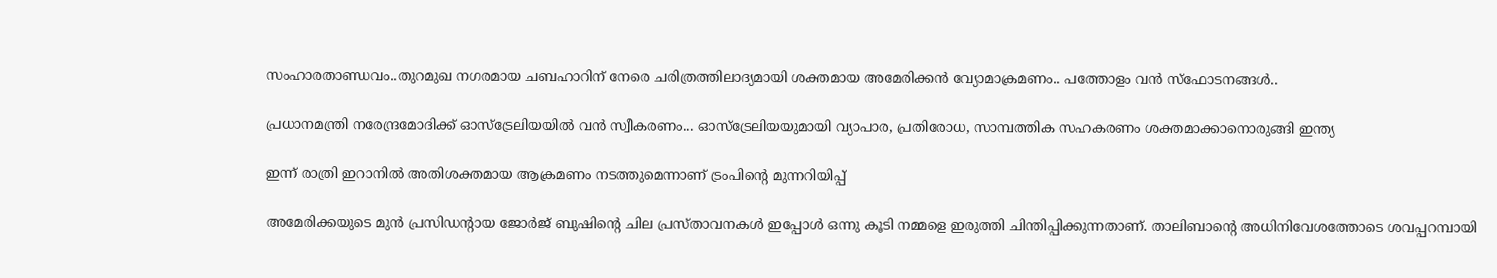സംഹാരതാണ്ഡവം..തുറമുഖ നഗരമായ ചബഹാറിന് നേരെ ചരിത്രത്തിലാദ്യമായി ശക്തമായ അമേരിക്കന്‍ വ്യോമാക്രമണം.. പത്തോളം വന്‍ സ്‌ഫോടനങ്ങൾ..

പ്രധാനമന്ത്രി നരേന്ദ്രമോദിക്ക് ഓസ്ട്രേലിയയിൽ വൻ സ്വീകരണം... ഓസ്ട്രേലിയയുമായി വ്യാപാര, പ്രതിരോധ, സാമ്പത്തിക സഹകരണം ശക്തമാക്കാനൊരുങ്ങി ഇന്ത്യ

ഇന്ന് രാത്രി ഇറാനില്‍ അതിശക്തമായ ആക്രമണം നടത്തുമെന്നാണ് ട്രംപിന്റെ മുന്നറിയിപ്പ്

അമേരിക്കയുടെ മുൻ പ്രസിഡന്റായ ജോര്‍ജ് ബുഷിന്റെ ചില പ്രസ്താവനകൾ ഇപ്പോൾ ഒന്നു കൂടി നമ്മളെ ഇരുത്തി ചിന്തിപ്പിക്കുന്നതാണ്. താലിബാന്റെ അധിനിവേശത്തോടെ ശവപ്പറമ്പായി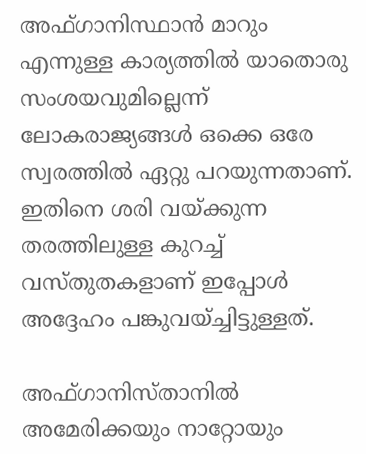അഫ്ഗാനിസ്ഥാൻ മാറും എന്നുള്ള കാര്യത്തിൽ യാതൊരു സംശയവുമില്ലെന്ന് ലോകരാജ്യങ്ങൾ ഒക്കെ ഒരേ സ്വരത്തിൽ ഏറ്റു പറയുന്നതാണ്. ഇതിനെ ശരി വയ്ക്കുന്ന തരത്തിലുള്ള കുറച്ച് വസ്തുതകളാണ് ഇപ്പോൾ അദ്ദേഹം പങ്കുവയ്ച്ചിട്ടുള്ളത്.

അഫ്ഗാനിസ്താനില്‍ അമേരിക്കയും നാറ്റോയും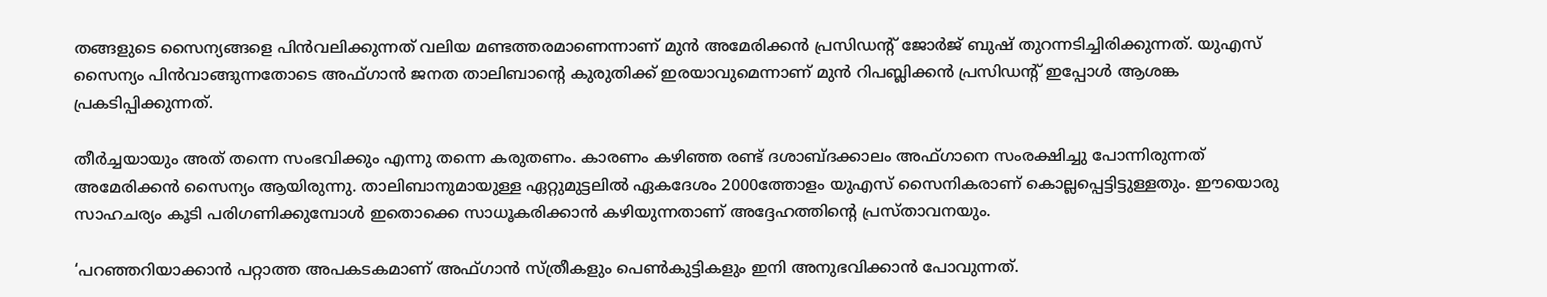തങ്ങളുടെ സൈന്യങ്ങളെ പിൻവലിക്കുന്നത് വലിയ മണ്ടത്തരമാണെന്നാണ് മുൻ അമേരിക്കൻ പ്രസിഡന്റ് ജോർജ് ബുഷ് തുറന്നടിച്ചിരിക്കുന്നത്. യുഎസ് സൈന്യം പിന്‍വാങ്ങുന്നതോടെ അഫ്ഗാന്‍ ജനത താലിബാന്റെ കുരുതിക്ക് ഇരയാവുമെന്നാണ് മുന്‍ റിപബ്ലിക്കന്‍ പ്രസിഡന്റ് ഇപ്പോൾ ആശങ്ക പ്രകടിപ്പിക്കുന്നത്.

തീർച്ചയായും അത് തന്നെ സംഭവിക്കും എന്നു തന്നെ കരുതണം. കാരണം കഴിഞ്ഞ രണ്ട് ദശാബ്ദക്കാലം അഫ്ഗാനെ സംരക്ഷിച്ചു പോന്നിരുന്നത് അമേരിക്കൻ സൈന്യം ആയിരുന്നു. താലിബാനുമായുള്ള ഏറ്റുമുട്ടലിൽ ഏകദേശം 2000ത്തോളം യുഎസ് സൈനികരാണ് കൊല്ലപ്പെട്ടിട്ടുള്ളതും. ഈയൊരു സാഹചര്യം കൂടി പരിഗണിക്കുമ്പോൾ ഇതൊക്കെ സാധൂകരിക്കാൻ കഴിയുന്നതാണ് അദ്ദേഹത്തിന്റെ പ്രസ്താവനയും.

‘പറഞ്ഞറിയാക്കാന്‍ പറ്റാത്ത അപകടകമാണ് അഫ്ഗാന്‍ സ്ത്രീകളും പെണ്‍കുട്ടികളും ഇനി അനുഭവിക്കാന്‍ പോവുന്നത്.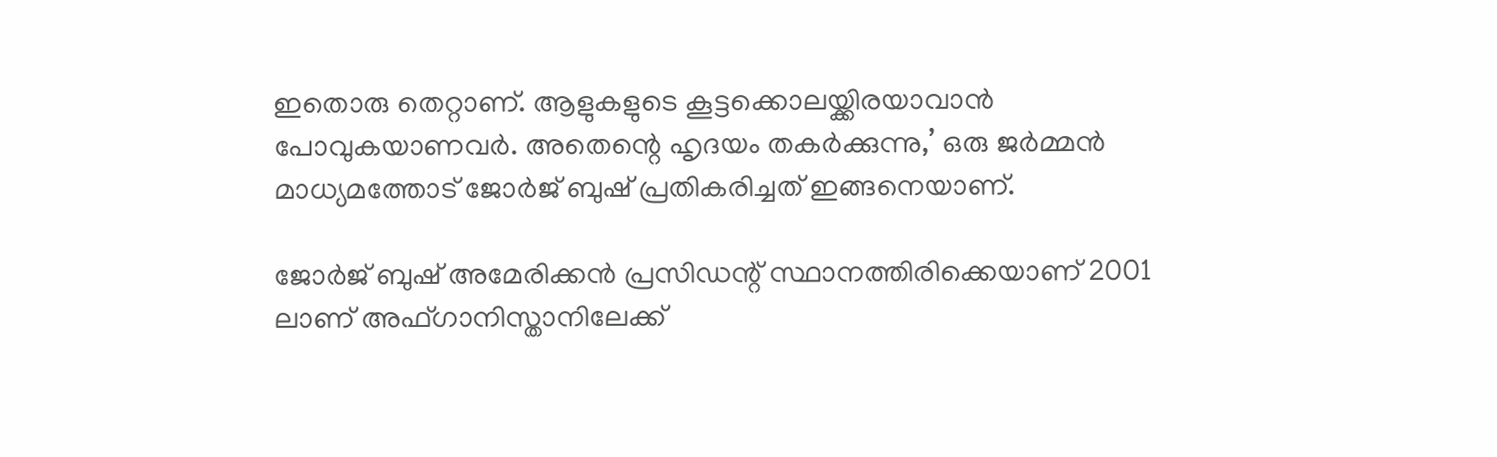ഇതൊരു തെറ്റാണ്. ആളുകളുടെ കൂട്ടക്കൊലയ്ക്കിരയാവാന്‍ പോവുകയാണവര്‍. അതെന്റെ ഹൃദയം തകര്‍ക്കുന്നു,’ ഒരു ജര്‍മ്മന്‍ മാധ്യമത്തോട് ജോര്‍ജ് ബുഷ് പ്രതികരിച്ചത് ഇങ്ങനെയാണ്.

ജോര്‍ജ് ബുഷ് അമേരിക്കന്‍ പ്രസിഡന്റ് സ്ഥാനത്തിരിക്കെയാണ് 2001 ലാണ് അഫ്ഗാനിസ്താനിലേക്ക്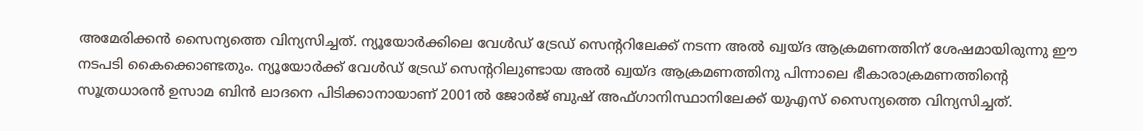അമേരിക്കന്‍ സൈന്യത്തെ വിന്യസിച്ചത്. ന്യൂയോര്‍ക്കിലെ വേള്‍ഡ് ട്രേഡ് സെന്ററിലേക്ക് നടന്ന അല്‍ ഖ്വയ്ദ ആക്രമണത്തിന് ശേഷമായിരുന്നു ഈ നടപടി കൈക്കൊണ്ടതും. ന്യൂയോര്‍ക്ക് വേള്‍ഡ് ട്രേഡ് സെന്ററിലുണ്ടായ അൽ ഖ്വയ്ദ ആക്രമണത്തിനു പിന്നാലെ ഭീകാരാക്രമണത്തിന്റെ സൂത്രധാരന്‍ ഉസാമ ബിന്‍ ലാദനെ പിടിക്കാനായാണ് 2001ല്‍ ജോര്‍ജ് ബുഷ് അഫ്ഗാനിസ്ഥാനിലേക്ക് യുഎസ് സൈന്യത്തെ വിന്യസിച്ചത്.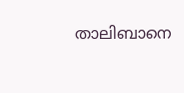താലിബാനെ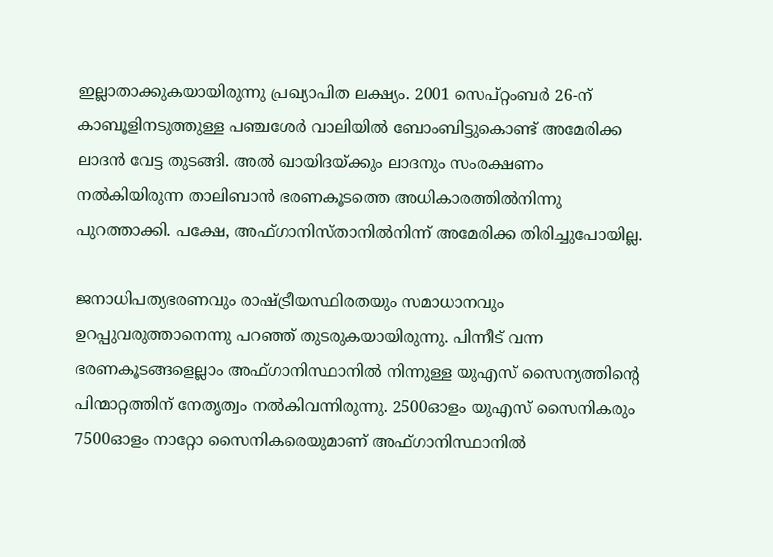ഇല്ലാതാക്കുകയായിരുന്നു പ്രഖ്യാപിത ലക്ഷ്യം. 2001 സെപ്റ്റംബര്‍ 26-ന് കാബൂളിനടുത്തുള്ള പഞ്ചശേര്‍ വാലിയില്‍ ബോംബിട്ടുകൊണ്ട് അമേരിക്ക ലാദന്‍ വേട്ട തുടങ്ങി. അല്‍ ഖായിദയ്ക്കും ലാദനും സംരക്ഷണം നല്‍കിയിരുന്ന താലിബാന്‍ ഭരണകൂടത്തെ അധികാരത്തില്‍നിന്നു പുറത്താക്കി. പക്ഷേ, അഫ്ഗാനിസ്താനില്‍നിന്ന് അമേരിക്ക തിരിച്ചുപോയില്ല.

ജനാധിപത്യഭരണവും രാഷ്ട്രീയസ്ഥിരതയും സമാധാനവും ഉറപ്പുവരുത്താനെന്നു പറഞ്ഞ് തുടരുകയായിരുന്നു. പിന്നീട് വന്ന ഭരണകൂടങ്ങളെല്ലാം അഫ്ഗാനിസ്ഥാനില്‍ നിന്നുള്ള യുഎസ് സൈന്യത്തിന്റെ പിന്മാറ്റത്തിന് നേതൃത്വം നല്‍കിവന്നിരുന്നു. 2500ഓളം യുഎസ് സൈനികരും 7500ഓളം നാറ്റോ സൈനികരെയുമാണ് അഫ്ഗാനിസ്ഥാനില്‍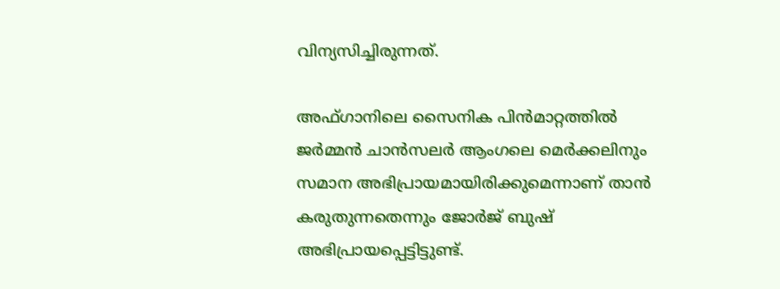വിന്യസിച്ചിരുന്നത്.

അഫ്ഗാനിലെ സൈനിക പിന്‍മാറ്റത്തില്‍ ജര്‍മ്മന്‍ ചാന്‍സലര്‍ ആംഗലെ മെര്‍ക്കലിനും സമാന അഭിപ്രായമായിരിക്കുമെന്നാണ് താന്‍ കരുതുന്നതെന്നും ജോര്‍ജ് ബുഷ് അഭിപ്രായപ്പെട്ടിട്ടുണ്ട്.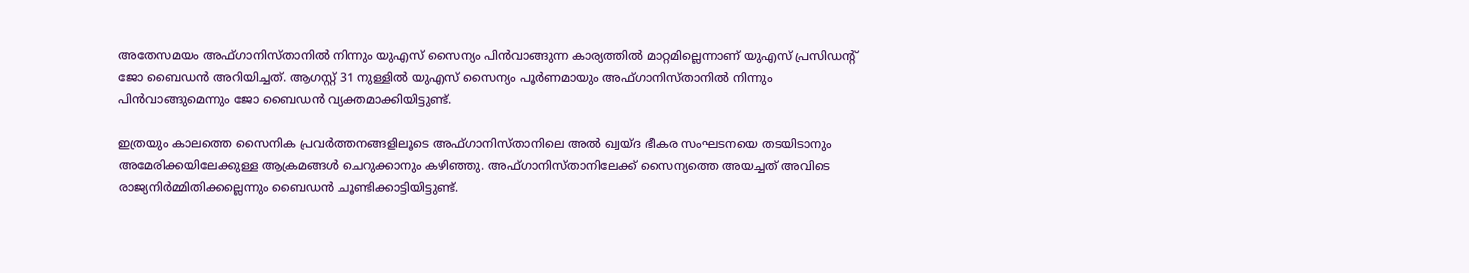അതേസമയം അഫ്ഗാനിസ്താനില്‍ നിന്നും യുഎസ് സൈന്യം പിന്‍വാങ്ങുന്ന കാര്യത്തില്‍ മാറ്റമില്ലെന്നാണ് യുഎസ് പ്രസിഡന്റ് ജോ ബൈഡന്‍ അറിയിച്ചത്. ആഗസ്റ്റ് 31 നുള്ളില്‍ യുഎസ് സൈന്യം പൂര്‍ണമായും അഫ്ഗാനിസ്താനില്‍ നിന്നും പിന്‍വാങ്ങുമെന്നും ജോ ബൈഡന്‍ വ്യക്തമാക്കിയിട്ടുണ്ട്.

ഇത്രയും കാലത്തെ സൈനിക പ്രവര്‍ത്തനങ്ങളിലൂടെ അഫ്ഗാനിസ്താനിലെ അല്‍ ഖ്വയ്ദ ഭീകര സംഘടനയെ തടയിടാനും അമേരിക്കയിലേക്കുള്ള ആക്രമങ്ങള്‍ ചെറുക്കാനും കഴിഞ്ഞു. അഫ്ഗാനിസ്താനിലേക്ക് സൈന്യത്തെ അയച്ചത് അവിടെ രാജ്യനിര്‍മ്മിതിക്കല്ലെന്നും ബൈഡന്‍ ചൂണ്ടിക്കാട്ടിയിട്ടുണ്ട്.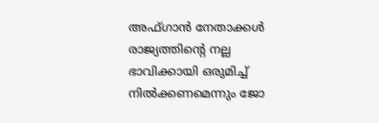അഫ്ഗാന്‍ നേതാക്കള്‍ രാജ്യത്തിന്റെ നല്ല ഭാവിക്കായി ഒരുമിച്ച് നില്‍ക്കണമെന്നും ജോ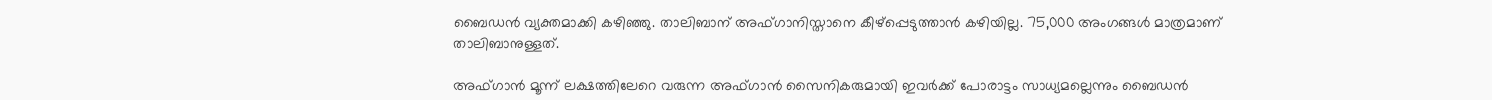ബൈഡന്‍ വ്യക്തമാക്കി കഴിഞ്ഞു. താലിബാന് അഫ്ഗാനിസ്താനെ കീഴ്‌പ്പെടുത്താന്‍ കഴിയില്ല. 75,000 അംഗങ്ങള്‍ മാത്രമാണ് താലിബാനുള്ളത്.

അഫ്ഗാന്‍ മൂന്ന് ലക്ഷത്തിലേറെ വരുന്ന അഫ്ഗാന്‍ സൈനികരുമായി ഇവര്‍ക്ക് പോരാട്ടം സാധ്യമല്ലെന്നും ബൈഡന്‍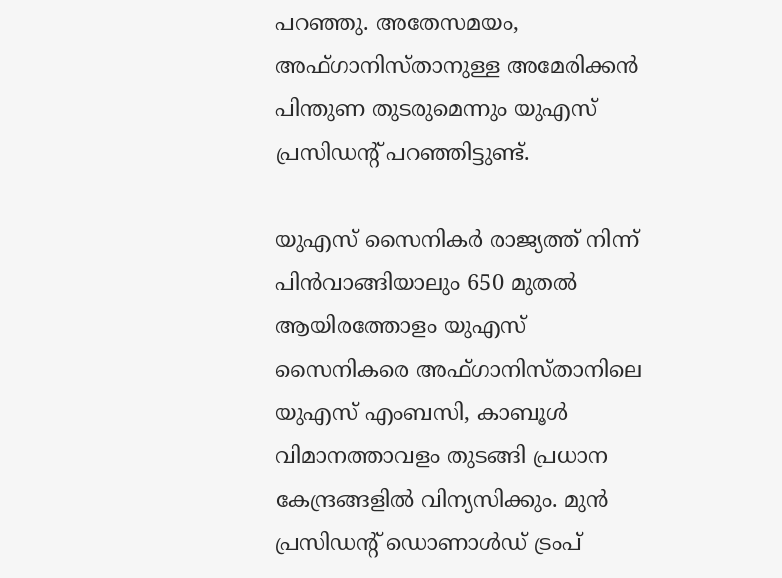പറഞ്ഞു. അതേസമയം, അഫ്ഗാനിസ്താനുള്ള അമേരിക്കന്‍ പിന്തുണ തുടരുമെന്നും യുഎസ് പ്രസിഡന്റ് പറഞ്ഞിട്ടുണ്ട്.

യുഎസ് സൈനികര്‍ രാജ്യത്ത് നിന്ന് പിന്‍വാങ്ങിയാലും 650 മുതല്‍ ആയിരത്തോളം യുഎസ് സൈനികരെ അഫ്ഗാനിസ്താനിലെ യുഎസ് എംബസി, കാബൂള്‍ വിമാനത്താവളം തുടങ്ങി പ്രധാന കേന്ദ്രങ്ങളില്‍ വിന്യസിക്കും. മുന്‍ പ്രസിഡന്റ് ഡൊണാള്‍ഡ് ട്രംപ്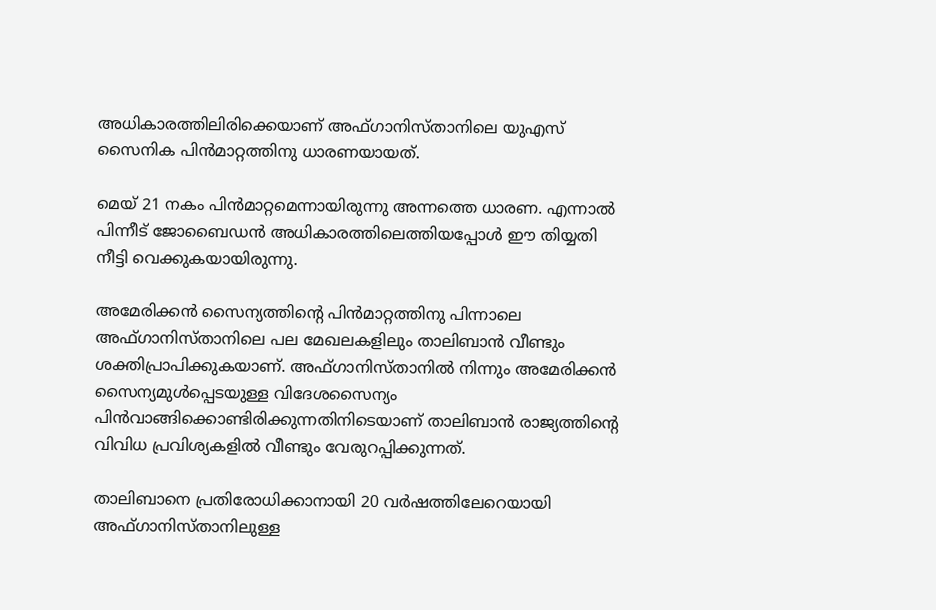അധികാരത്തിലിരിക്കെയാണ് അഫ്ഗാനിസ്താനിലെ യുഎസ് സൈനിക പിന്‍മാറ്റത്തിനു ധാരണയായത്.

മെയ് 21 നകം പിന്‍മാറ്റമെന്നായിരുന്നു അന്നത്തെ ധാരണ. എന്നാല്‍ പിന്നീട് ജോബൈഡന്‍ അധികാരത്തിലെത്തിയപ്പോള്‍ ഈ തിയ്യതി നീട്ടി വെക്കുകയായിരുന്നു.

അമേരിക്കന്‍ സൈന്യത്തിന്റെ പിന്‍മാറ്റത്തിനു പിന്നാലെ അഫ്ഗാനിസ്താനിലെ പല മേഖലകളിലും താലിബാന്‍ വീണ്ടും ശക്തിപ്രാപിക്കുകയാണ്. അഫ്ഗാനിസ്താനില്‍ നിന്നും അമേരിക്കന്‍ സൈന്യമുള്‍പ്പെടയുള്ള വിദേശസൈന്യം പിന്‍വാങ്ങിക്കൊണ്ടിരിക്കുന്നതിനിടെയാണ് താലിബാന്‍ രാജ്യത്തിന്റെ വിവിധ പ്രവിശ്യകളില്‍ വീണ്ടും വേരുറപ്പിക്കുന്നത്.

താലിബാനെ പ്രതിരോധിക്കാനായി 20 വര്‍ഷത്തിലേറെയായി അഫ്ഗാനിസ്താനിലുള്ള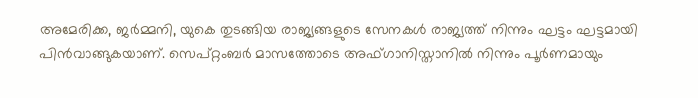അമേരിക്ക, ജര്‍മ്മനി, യുകെ തുടങ്ങിയ രാജ്യങ്ങളുടെ സേനകള്‍ രാജ്യത്ത് നിന്നും ഘട്ടം ഘട്ടമായി പിന്‍വാങ്ങുകയാണ്. സെപ്റ്റംബര്‍ മാസത്തോടെ അഫ്ഗാനിസ്താനില്‍ നിന്നും പൂര്‍ണമായും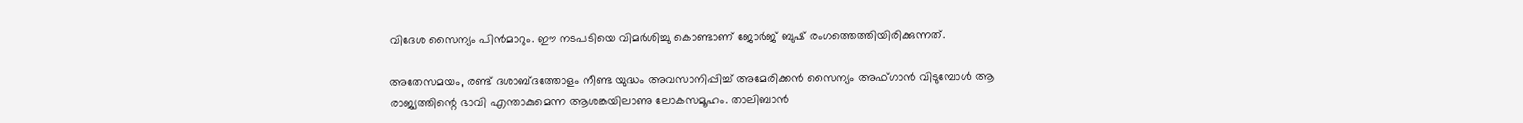വിദേശ സൈന്യം പിന്‍മാറും. ഈ നടപടിയെ വിമര്‍ശിച്ചു കൊണ്ടാണ് ജോര്‍ജ് ബുഷ് രംഗത്തെത്തിയിരിക്കുന്നത്.

അതേസമയം, രണ്ട് ദശാബ്ദത്തോളം നീണ്ട യുദ്ധം അവസാനിപ്പിച്ച് അമേരിക്കന്‍ സൈന്യം അഫ്ഗാന്‍ വിടുമ്പോള്‍ ആ രാജ്യത്തിന്റെ ഭാവി എന്താകുമെന്ന ആശങ്കയിലാണു ലോകസമൂഹം. താലിബാന്‍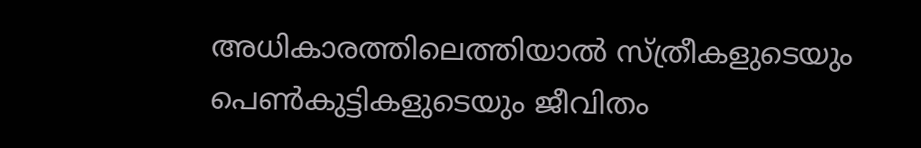അധികാരത്തിലെത്തിയാല്‍ സ്ത്രീകളുടെയും പെണ്‍കുട്ടികളുടെയും ജീവിതം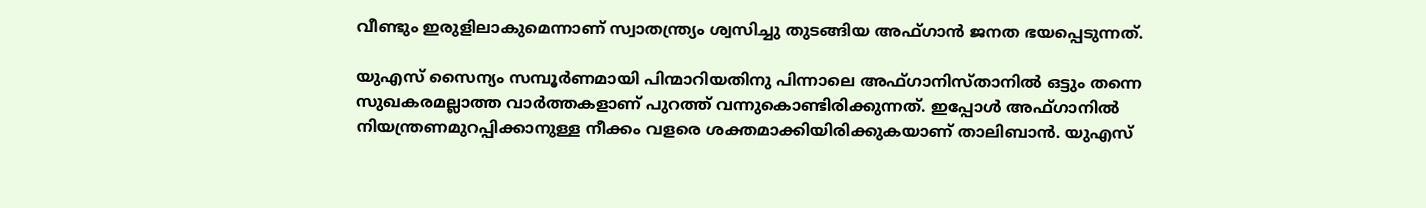വീണ്ടും ഇരുളിലാകുമെന്നാണ് സ്വാതന്ത്ര്യം ശ്വസിച്ചു തുടങ്ങിയ അഫ്ഗാന്‍ ജനത ഭയപ്പെടുന്നത്.

യുഎസ് സൈന്യം സമ്പൂർണമായി പിന്മാറിയതിനു പിന്നാലെ അഫ്ഗാനിസ്താനിൽ ഒട്ടും തന്നെ സുഖകരമല്ലാത്ത വാർത്തകളാണ് പുറത്ത് വന്നുകൊണ്ടിരിക്കുന്നത്. ഇപ്പോൾ അഫ്ഗാനിൽ നിയന്ത്രണമുറപ്പിക്കാനുള്ള നീക്കം വളരെ ശക്തമാക്കിയിരിക്കുകയാണ് താലിബാൻ. യുഎസ്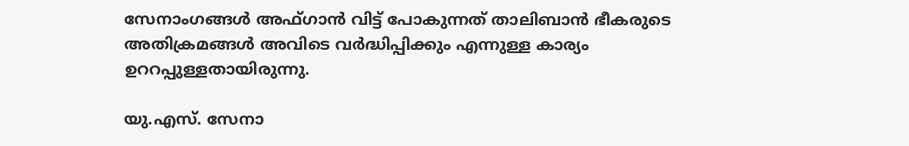സേനാംഗങ്ങൾ അഫ്ഗാൻ വിട്ട് പോകുന്നത് താലിബാൻ ഭീകരുടെ അതിക്രമങ്ങൾ അവിടെ വർദ്ധിപ്പിക്കും എന്നുള്ള കാര്യം ഉററപ്പുള്ളതായിരുന്നു.

യു.എസ്. സേനാ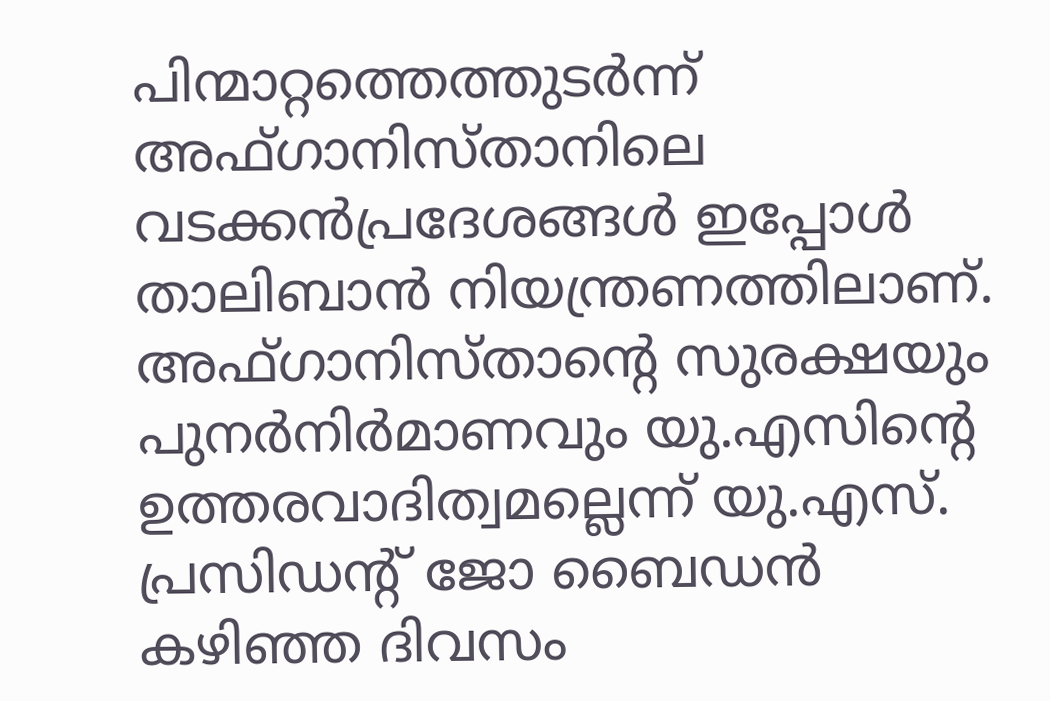പിന്മാറ്റത്തെത്തുടര്‍ന്ന് അഫ്ഗാനിസ്താനിലെ വടക്കന്‍പ്രദേശങ്ങള്‍ ഇപ്പോള്‍ താലിബാന്‍ നിയന്ത്രണത്തിലാണ്. അഫ്ഗാനിസ്താന്റെ സുരക്ഷയും പുനര്‍നിര്‍മാണവും യു.എസിന്റെ ഉത്തരവാദിത്വമല്ലെന്ന് യു.എസ്. പ്രസിഡന്റ് ജോ ബൈഡന്‍ കഴിഞ്ഞ ദിവസം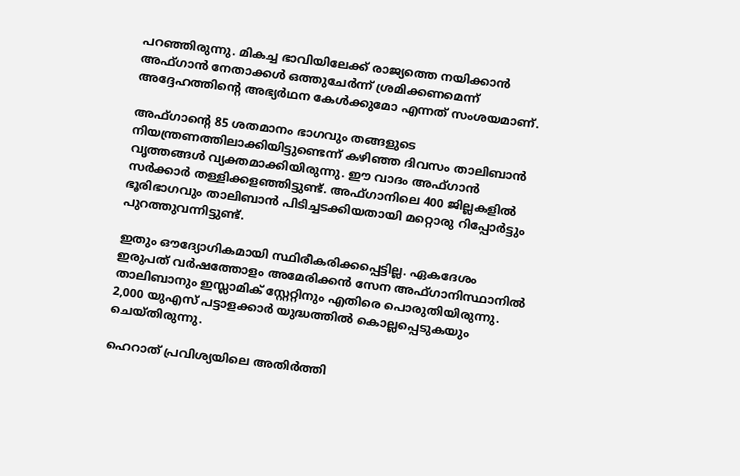പറഞ്ഞിരുന്നു. മികച്ച ഭാവിയിലേക്ക് രാജ്യത്തെ നയിക്കാന്‍ അഫ്ഗാന്‍ നേതാക്കള്‍ ഒത്തുചേര്‍ന്ന് ശ്രമിക്കണമെന്ന് അദ്ദേഹത്തിന്റെ അഭ്യര്‍ഥന കേൾക്കുമോ എന്നത് സംശയമാണ്.

അഫ്ഗാന്റെ 85 ശതമാനം ഭാഗവും തങ്ങളുടെ നിയന്ത്രണത്തിലാക്കിയിട്ടുണ്ടെന്ന് കഴിഞ്ഞ ദിവസം താലിബാൻ വൃത്തങ്ങൾ വ്യക്തമാക്കിയിരുന്നു. ഈ വാദം അഫ്ഗാൻ സർക്കാർ തള്ളിക്കളഞ്ഞിട്ടുണ്ട്. അഫ്ഗാനിലെ 400 ജില്ലകളിൽ ഭൂരിഭാഗവും താലിബാൻ പിടിച്ചടക്കിയതായി മറ്റൊരു റിപ്പോർട്ടും പുറത്തുവന്നിട്ടുണ്ട്.

ഇതും ഔദ്യോഗികമായി സ്ഥിരീകരിക്കപ്പെട്ടില്ല. ഏകദേശം ഇരുപത് വർഷത്തോളം അമേരിക്കന്‍ സേന അഫ്ഗാനിസ്ഥാനില്‍ താലിബാനും ഇസ്ലാമിക് സ്റ്റേറ്റിനും എതിരെ പൊരുതിയിരുന്നു. 2,000 യുഎസ് പട്ടാളക്കാര്‍ യുദ്ധത്തില്‍ കൊല്ലപ്പെടുകയും ചെയ്തിരുന്നു.

ഹെറാത് പ്രവിശ്യയിലെ അതിർത്തി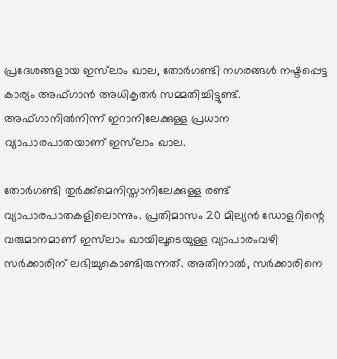പ്രദേശങ്ങളായ ഇസ്‍ലാം ഖാല, തോര്‍ഗണ്ടി നഗരങ്ങൾ നഷ്ടപ്പെട്ട കാര്യം അഫ്ഗാൻ അധികൃതർ സമ്മതിച്ചിട്ടുണ്ട്. അഫ്ഗാനിൽനിന്ന് ഇറാനിലേക്കുള്ള പ്രധാന വ്യാപാരപാതയാണ് ഇസ്‍ലാം ഖാല.

തോർഗണ്ടി തുർക്ക്‌മെനിസ്താനിലേക്കുള്ള രണ്ട് വ്യാപാരപാതകളിലൊന്നും. പ്രതിമാസം 20 മില്യൻ ഡോളറിന്റെ വരുമാനമാണ് ഇസ്‍ലാം ഖായിലൂടെയുള്ള വ്യാപാരംവഴി സർക്കാരിന് ലഭിച്ചുകൊണ്ടിരുന്നത്. അതിനാല്‍, സർക്കാരിനെ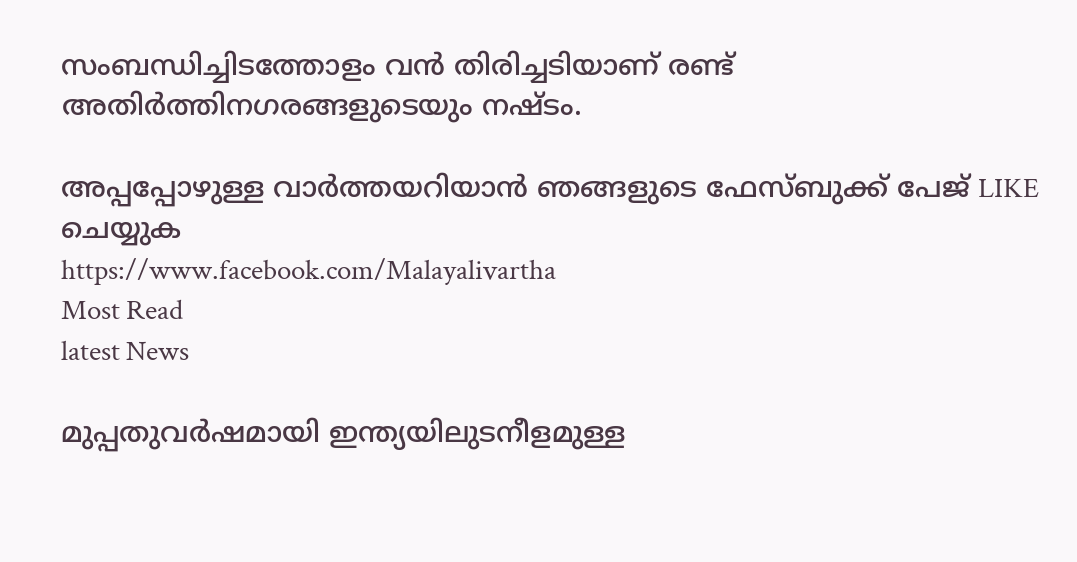സംബന്ധിച്ചിടത്തോളം വൻ തിരിച്ചടിയാണ് രണ്ട് അതിർത്തിനഗരങ്ങളുടെയും നഷ്ടം.

അപ്പപ്പോഴുള്ള വാര്‍ത്തയറിയാന്‍ ഞങ്ങളുടെ ഫേസ്‌ബുക്ക്‌ പേജ് LIKE ചെയ്യുക
https://www.facebook.com/Malayalivartha
Most Read
latest News

മുപ്പതുവർഷമായി ഇന്ത്യയിലുടനീളമുള്ള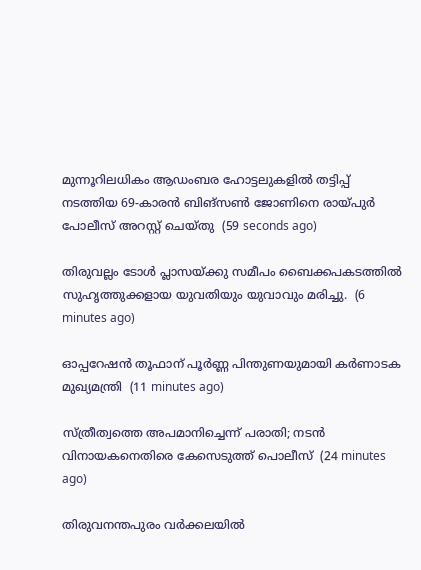മുന്നൂറിലധികം ആഡംബര ഹോട്ടലുകളിൽ തട്ടിപ്പ് നടത്തിയ 69-കാരൻ ബിങ്സൺ ജോണിനെ രായ്പുർ പോലീസ് അറസ്റ്റ് ചെയ്തു  (59 seconds ago)

തിരുവല്ലം ടോള്‍ പ്ലാസയ്ക്കു സമീപം ബൈക്കപകടത്തില്‍ സുഹൃത്തുക്കളായ യുവതിയും യുവാവും മരിച്ചു.  (6 minutes ago)

ഓപ്പറേഷന്‍ തൂഫാന് പൂര്‍ണ്ണ പിന്തുണയുമായി കര്‍ണാടക മുഖ്യമന്ത്രി  (11 minutes ago)

സ്ത്രീത്വത്തെ അപമാനിച്ചെന്ന് പരാതി; നടൻ വിനായകനെതിരെ കേസെടുത്ത് പൊലീസ്  (24 minutes ago)

തിരുവനന്തപുരം വർക്കലയിൽ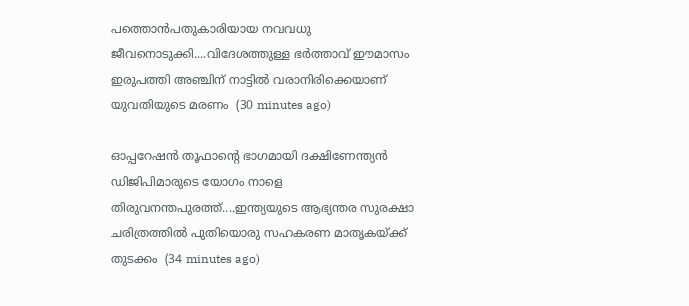പത്തൊൻപതുകാരിയായ നവവധു ജീവനൊടുക്കി....വിദേശത്തുള്ള ഭർത്താവ് ഈമാസം ഇരുപത്തി അഞ്ചിന് നാട്ടിൽ വരാനിരിക്കെയാണ് യുവതിയുടെ മരണം  (30 minutes ago)

ഓപ്പറേഷൻ തൂഫാൻ്റെ ഭാഗമായി ദക്ഷിണേന്ത്യൻ ഡിജിപിമാരുടെ യോഗം നാളെ തിരുവനന്തപുരത്ത്....ഇന്ത്യയുടെ ആഭ്യന്തര സുരക്ഷാ ചരിത്രത്തിൽ പുതിയൊരു സഹകരണ മാതൃകയ്ക്ക് തുടക്കം  (34 minutes ago)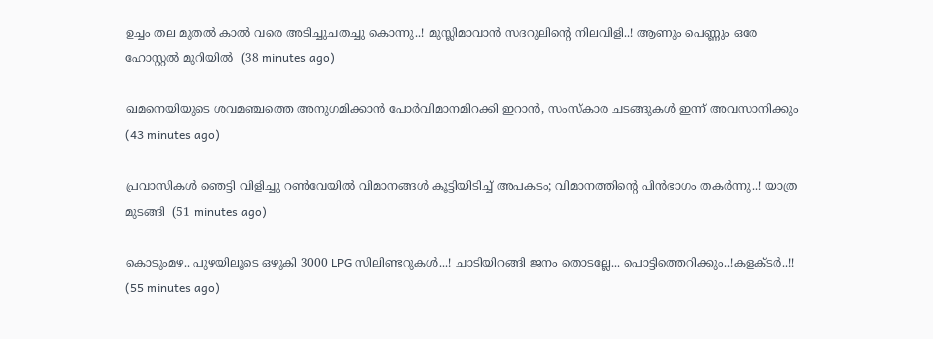ഉച്ചം തല മുതൽ കാൽ വരെ അടിച്ചുചതച്ചു കൊന്നു..! മുസ്ലിമാവാൻ സദറുലിന്റെ നിലവിളി..! ആണും പെണ്ണും ഒരേ ഹോസ്റ്റൽ മുറിയിൽ  (38 minutes ago)

ഖമനെയിയുടെ ശവമഞ്ചത്തെ അനുഗമിക്കാൻ പോർവിമാനമിറക്കി ഇറാൻ, സംസ്കാര ചടങ്ങുകൾ ഇന്ന് അവസാനിക്കും  (43 minutes ago)

പ്രവാസികൾ ഞെട്ടി വിളിച്ചു റൺവേയിൽ വിമാനങ്ങൾ കൂട്ടിയിടിച്ച് അപകടം; വിമാനത്തിന്‍റെ പിൻഭാഗം തക‍ർന്നു..! യാത്ര മുടങ്ങി  (51 minutes ago)

കൊടുംമഴ.. പുഴയിലൂടെ ഒഴുകി 3000 LPG സിലിണ്ടറുകൾ...! ചാടിയിറങ്ങി ജനം തൊടല്ലേ... പൊട്ടിത്തെറിക്കും..!കളക്ടർ..!!  (55 minutes ago)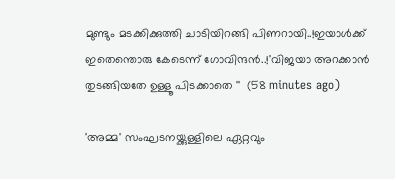മുണ്ടും മടക്കിക്കുത്തി ചാടിയിറങ്ങി പിണറായി..!ഇയാൾക്ക് ഇതെന്തൊരു കേടെന്ന് ഗോവിന്ദൻ..!'വിജയാ അറക്കാൻ തുടങ്ങിയതേ ഉള്ളൂ പിടക്കാതെ ''  (58 minutes ago)

'അമ്മ' സംഘടനയ്ക്കുള്ളിലെ ഏറ്റവും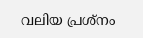വലിയ പ്രശ്‌നം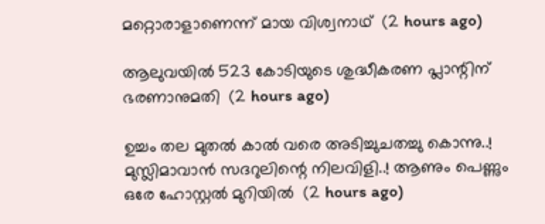മറ്റൊരാളാണെന്ന് മായ വിശ്വനാഥ്  (2 hours ago)

ആലുവയില്‍ 523 കോടിയുടെ ശുദ്ധീകരണ പ്ലാന്റിന് ഭരണാനുമതി  (2 hours ago)

ഉച്ചം തല മുതൽ കാൽ വരെ അടിച്ചുചതച്ചു കൊന്നു..! മുസ്ലിമാവാൻ സദറുലിന്റെ നിലവിളി..! ആണും പെണ്ണും ഒരേ ഹോസ്റ്റൽ മുറിയിൽ  (2 hours ago)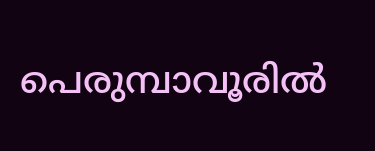പെരുമ്പാവൂരില്‍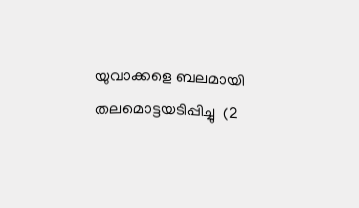യുവാക്കളെ ബലമായി തലമൊട്ടയടിപ്പിച്ചു  (2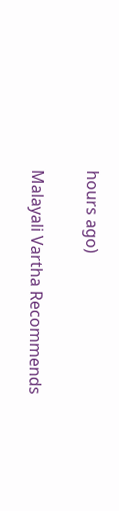hours ago)

Malayali Vartha Recommends